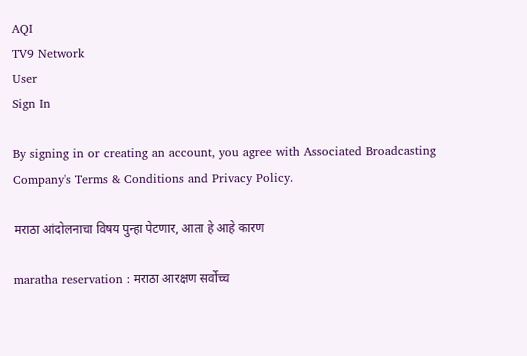AQI
TV9 Network
User
Sign In

By signing in or creating an account, you agree with Associated Broadcasting Company's Terms & Conditions and Privacy Policy.

मराठा आंदोलनाचा विषय पुन्हा पेटणार, आता हे आहे कारण

maratha reservation : मराठा आरक्षण सर्वोच्च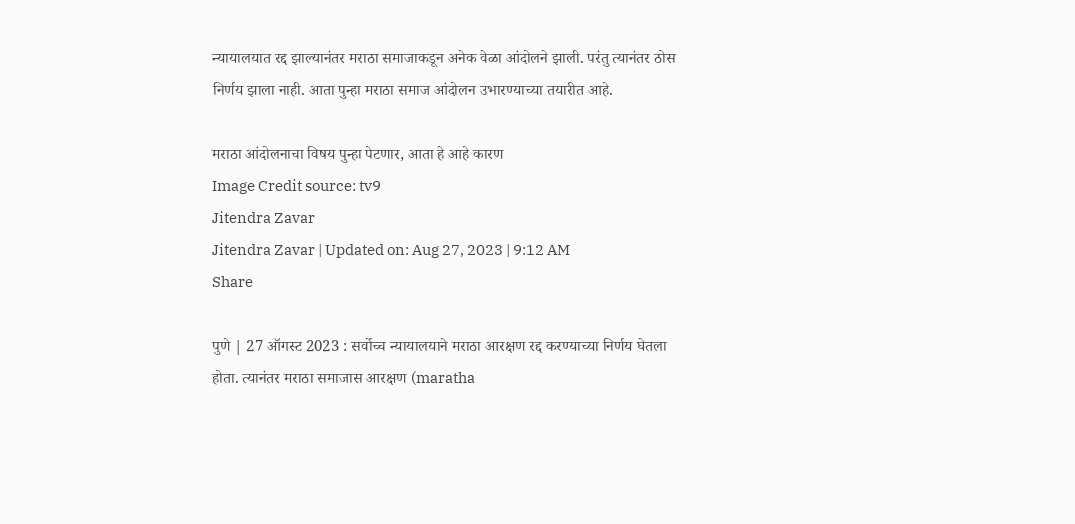न्यायालयात रद्द झाल्यानंतर मराठा समाजाकडून अनेक वेळा आंदोलने झाली. परंतु त्यानंतर ठोस निर्णय झाला नाही. आता पुन्हा मराठा समाज आंदोलन उभारण्याच्या तयारीत आहे.

मराठा आंदोलनाचा विषय पुन्हा पेटणार, आता हे आहे कारण
Image Credit source: tv9
Jitendra Zavar
Jitendra Zavar | Updated on: Aug 27, 2023 | 9:12 AM
Share

पुणे | 27 ऑगस्ट 2023 : सर्वोच्च न्यायालयाने मराठा आरक्षण रद्द करण्याच्या निर्णय घेतला होता. त्यानंतर मराठा समाजास आरक्षण (maratha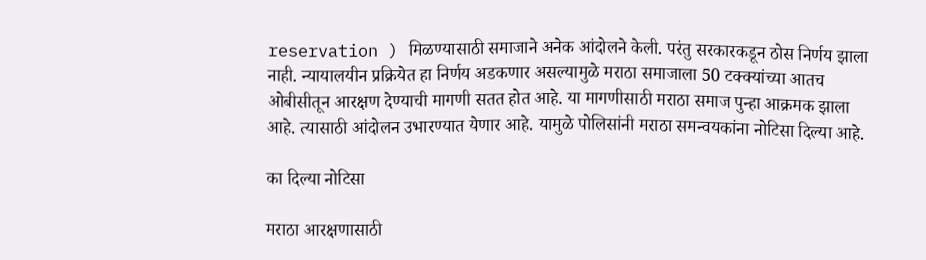reservation ) मिळण्यासाठी समाजाने अनेक आंदोलने केली. परंतु सरकारकडून ठोस निर्णय झाला नाही. न्यायालयीन प्रक्रियेत हा निर्णय अडकणार असल्यामुळे मराठा समाजाला 50 टक्क्यांच्या आतच ओबीसीतून आरक्षण देण्याची मागणी सतत होत आहे. या मागणीसाठी मराठा समाज पुन्हा आक्रमक झाला आहे. त्यासाठी आंदोलन उभारण्यात येणार आहे. यामुळे पोलिसांनी मराठा समन्वयकांना नोटिसा दिल्या आहे.

का दिल्या नोटिसा

मराठा आरक्षणासाठी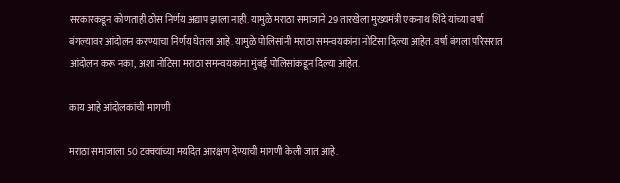सरकारकडून कोणताही ठोस निर्णय अद्याप झाला नाही. यामुळे मराठा समाजाने 29 तारखेला मुख्यमंत्री एकनाथ शिंदे यांच्या वर्षा बंगल्यावर आंदोलन करण्याचा निर्णय घेतला आहे. यामुळे पोलिसांनी मराठा समन्वयकांना नोटिसा दिल्या आहेत. वर्षा बंगला परिसरात आंदोलन करू नका, अशा नोटिसा मराठा समन्वयकांना मुंबई पोलिसांकडून दिल्या आहेत.

काय आहे आंदोलकांची मागणी

मराठा समाजाला 50 टक्क्यांच्या मर्यादेत आरक्षण देण्याची मागणी केली जात आहे.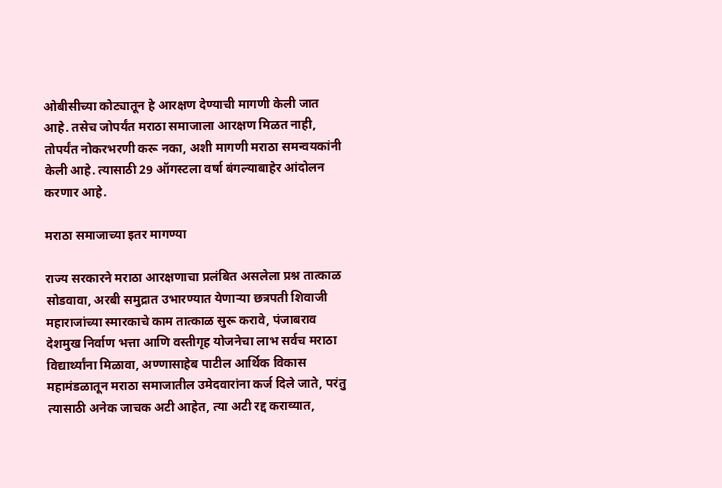ओबीसीच्या कोट्यातून हे आरक्षण देण्याची मागणी केली जात आहे. तसेच जोपर्यंत मराठा समाजाला आरक्षण मिळत नाही, तोपर्यंत नोकरभरणी करू नका, अशी मागणी मराठा समन्वयकांनी केली आहे. त्यासाठी 29 ऑगस्टला वर्षा बंगल्याबाहेर आंदोलन करणार आहे.

मराठा समाजाच्या इतर मागण्या

राज्य सरकारने मराठा आरक्षणाचा प्रलंबित असलेला प्रश्न तात्काळ सोडवावा, अरबी समुद्रात उभारण्यात येणाऱ्या छत्रपती शिवाजी महाराजांच्या स्मारकाचे काम तात्काळ सुरू करावे, पंजाबराव देशमुख निर्वाण भत्ता आणि वस्तीगृह योजनेचा लाभ सर्वच मराठा विद्यार्थ्यांना मिळावा, अण्णासाहेब पाटील आर्थिक विकास महामंडळातून मराठा समाजातील उमेदवारांना कर्ज दिले जाते, परंतु त्यासाठी अनेक जाचक अटी आहेत, त्या अटी रद्द कराव्यात,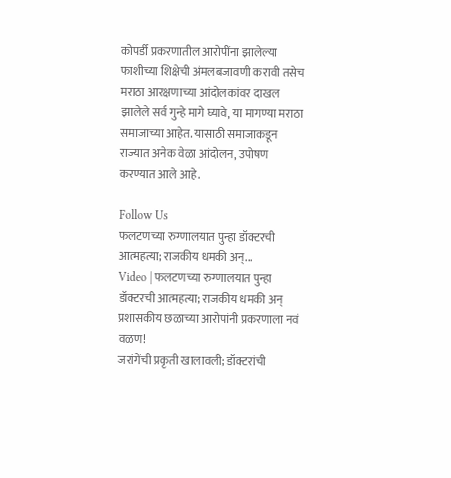कोपर्डी प्रकरणातील आरोपींना झालेल्या फाशीच्या शिक्षेची अंमलबजावणी करावी तसेच मराठा आरक्षणाच्या आंदोलकांवर दाखल झालेले सर्व गुन्हे मागे घ्यावे, या मागण्या मराठा समाजाच्या आहेत. यासाठी समाजाकडून राज्यात अनेक वेळा आंदोलन, उपोषण करण्यात आले आहे.

Follow Us
फलटणच्या रुग्णालयात पुन्हा डॉक्टरची आत्महत्या; राजकीय धमकी अन्...
Video | फलटणच्या रुग्णालयात पुन्हा डॉक्टरची आत्महत्या; राजकीय धमकी अन् प्रशासकीय छळाच्या आरोपांनी प्रकरणाला नवं वळण!
जरांगेंची प्रकृती खालावली; डॉक्टरांची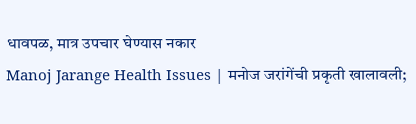धावपळ, मात्र उपचार घेण्यास नकार
Manoj Jarange Health Issues | मनोज जरांगेंची प्रकृती खालावली;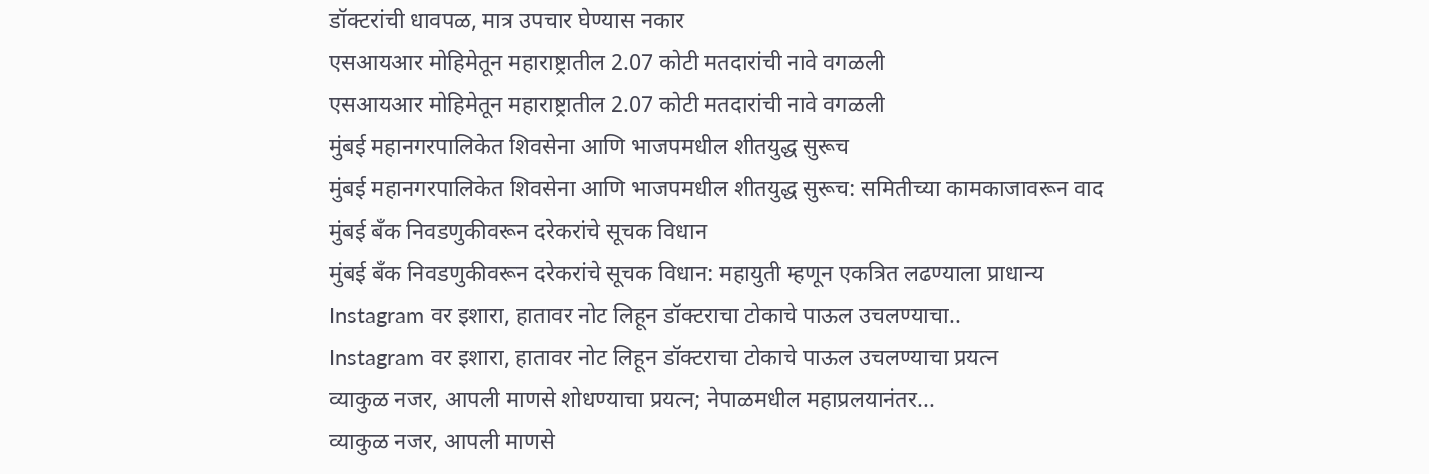डॉक्टरांची धावपळ, मात्र उपचार घेण्यास नकार
एसआयआर मोहिमेतून महाराष्ट्रातील 2.07 कोटी मतदारांची नावे वगळली
एसआयआर मोहिमेतून महाराष्ट्रातील 2.07 कोटी मतदारांची नावे वगळली
मुंबई महानगरपालिकेत शिवसेना आणि भाजपमधील शीतयुद्ध सुरूच
मुंबई महानगरपालिकेत शिवसेना आणि भाजपमधील शीतयुद्ध सुरूच: समितीच्या कामकाजावरून वाद
मुंबई बँक निवडणुकीवरून दरेकरांचे सूचक विधान
मुंबई बँक निवडणुकीवरून दरेकरांचे सूचक विधान: महायुती म्हणून एकत्रित लढण्याला प्राधान्य
Instagram वर इशारा, हातावर नोट लिहून डॉक्टराचा टोकाचे पाऊल उचलण्याचा..
Instagram वर इशारा, हातावर नोट लिहून डॉक्टराचा टोकाचे पाऊल उचलण्याचा प्रयत्न
व्याकुळ नजर, आपली माणसे शोधण्याचा प्रयत्न; नेपाळमधील महाप्रलयानंतर...
व्याकुळ नजर, आपली माणसे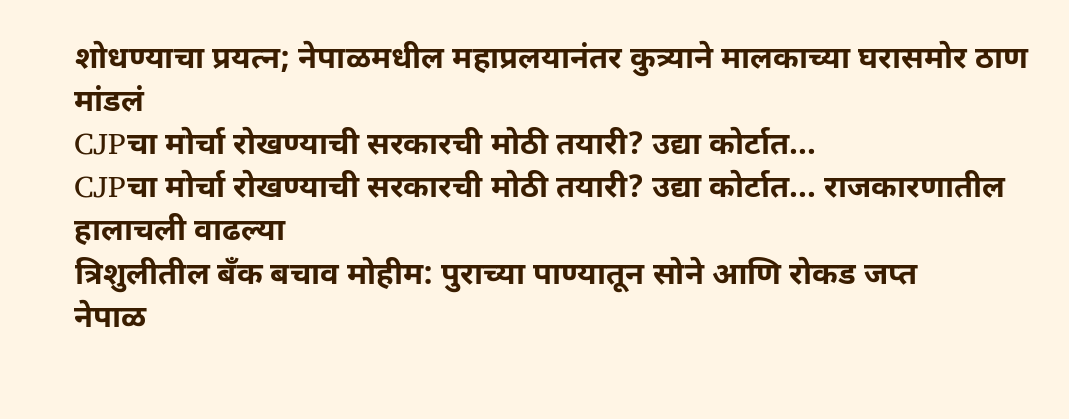शोधण्याचा प्रयत्न; नेपाळमधील महाप्रलयानंतर कुत्र्याने मालकाच्या घरासमोर ठाण मांडलं
CJPचा मोर्चा रोखण्याची सरकारची मोठी तयारी? उद्या कोर्टात...
CJPचा मोर्चा रोखण्याची सरकारची मोठी तयारी? उद्या कोर्टात... राजकारणातील हालाचली वाढल्या
त्रिशुलीतील बँक बचाव मोहीम: पुराच्या पाण्यातून सोने आणि रोकड जप्त
नेपाळ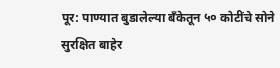पूर: पाण्यात बुडालेल्या बँकेतून ५० कोटींचे सोने सुरक्षित बाहेर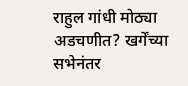राहुल गांधी मोठ्या अडचणीत? खर्गेंच्या सभेनंतर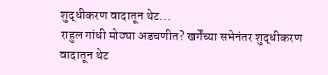शुद्धीकरण वादातून थेट...
राहुल गांधी मोठ्या अडचणीत? खर्गेंच्या सभेनंतर शुद्धीकरण वादातून थेट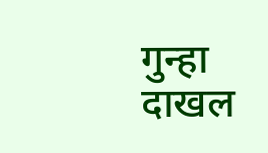गुन्हा दाखल